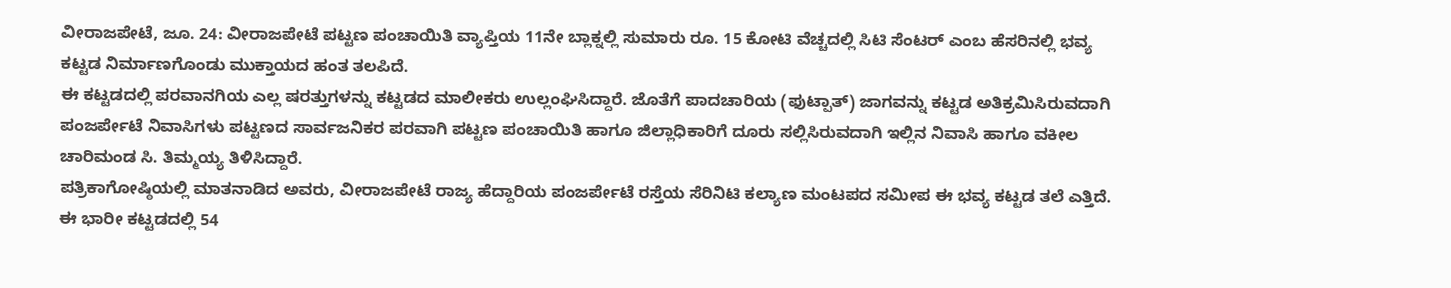ವೀರಾಜಪೇಟೆ, ಜೂ. 24: ವೀರಾಜಪೇಟೆ ಪಟ್ಟಣ ಪಂಚಾಯಿತಿ ವ್ಯಾಪ್ತಿಯ 11ನೇ ಬ್ಲಾಕ್ನಲ್ಲಿ ಸುಮಾರು ರೂ. 15 ಕೋಟಿ ವೆಚ್ಚದಲ್ಲಿ ಸಿಟಿ ಸೆಂಟರ್ ಎಂಬ ಹೆಸರಿನಲ್ಲಿ ಭವ್ಯ ಕಟ್ಟಡ ನಿರ್ಮಾಣಗೊಂಡು ಮುಕ್ತಾಯದ ಹಂತ ತಲಪಿದೆ.
ಈ ಕಟ್ಟಡದಲ್ಲಿ ಪರವಾನಗಿಯ ಎಲ್ಲ ಷರತ್ತುಗಳನ್ನು ಕಟ್ಟಡದ ಮಾಲೀಕರು ಉಲ್ಲಂಘಿಸಿದ್ದಾರೆ. ಜೊತೆಗೆ ಪಾದಚಾರಿಯ (ಫುಟ್ಪಾತ್) ಜಾಗವನ್ನು ಕಟ್ಟಡ ಅತಿಕ್ರಮಿಸಿರುವದಾಗಿ ಪಂಜರ್ಪೇಟೆ ನಿವಾಸಿಗಳು ಪಟ್ಟಣದ ಸಾರ್ವಜನಿಕರ ಪರವಾಗಿ ಪಟ್ಟಣ ಪಂಚಾಯಿತಿ ಹಾಗೂ ಜಿಲ್ಲಾಧಿಕಾರಿಗೆ ದೂರು ಸಲ್ಲಿಸಿರುವದಾಗಿ ಇಲ್ಲಿನ ನಿವಾಸಿ ಹಾಗೂ ವಕೀಲ ಚಾರಿಮಂಡ ಸಿ. ತಿಮ್ಮಯ್ಯ ತಿಳಿಸಿದ್ದಾರೆ.
ಪತ್ರಿಕಾಗೋಷ್ಠಿಯಲ್ಲಿ ಮಾತನಾಡಿದ ಅವರು, ವೀರಾಜಪೇಟೆ ರಾಜ್ಯ ಹೆದ್ದಾರಿಯ ಪಂಜರ್ಪೇಟೆ ರಸ್ತೆಯ ಸೆರಿನಿಟಿ ಕಲ್ಯಾಣ ಮಂಟಪದ ಸಮೀಪ ಈ ಭವ್ಯ ಕಟ್ಟಡ ತಲೆ ಎತ್ತಿದೆ. ಈ ಭಾರೀ ಕಟ್ಟಡದಲ್ಲಿ 54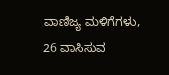ವಾಣಿಜ್ಯ ಮಳಿಗೆಗಳು, 26 ವಾಸಿಸುವ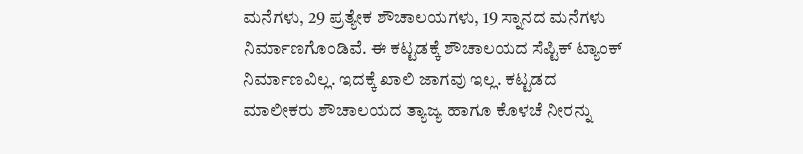ಮನೆಗಳು, 29 ಪ್ರತ್ಯೇಕ ಶೌಚಾಲಯಗಳು, 19 ಸ್ನಾನದ ಮನೆಗಳು ನಿರ್ಮಾಣಗೊಂಡಿವೆ. ಈ ಕಟ್ಟಡಕ್ಕೆ ಶೌಚಾಲಯದ ಸೆಪ್ಟಿಕ್ ಟ್ಯಾಂಕ್ ನಿರ್ಮಾಣವಿಲ್ಲ. ಇದಕ್ಕೆ ಖಾಲಿ ಜಾಗವು ಇಲ್ಲ. ಕಟ್ಟಡದ ಮಾಲೀಕರು ಶೌಚಾಲಯದ ತ್ಯಾಜ್ಯ ಹಾಗೂ ಕೊಳಚೆ ನೀರನ್ನು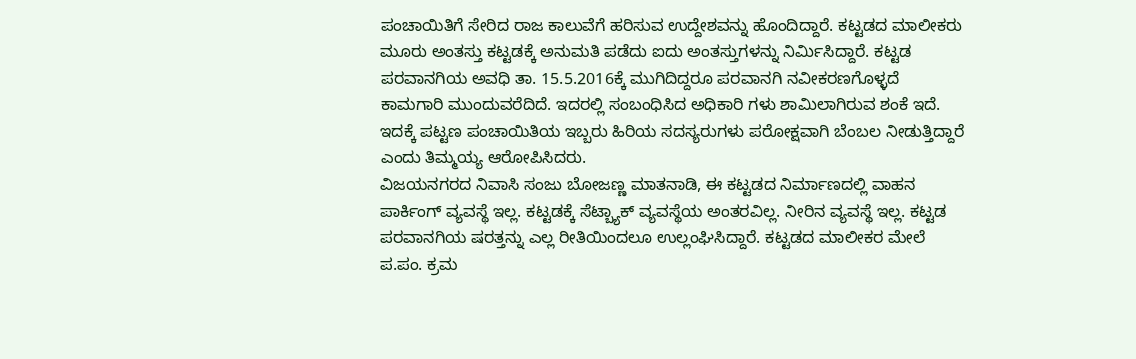ಪಂಚಾಯಿತಿಗೆ ಸೇರಿದ ರಾಜ ಕಾಲುವೆಗೆ ಹರಿಸುವ ಉದ್ದೇಶವನ್ನು ಹೊಂದಿದ್ದಾರೆ. ಕಟ್ಟಡದ ಮಾಲೀಕರು ಮೂರು ಅಂತಸ್ತು ಕಟ್ಟಡಕ್ಕೆ ಅನುಮತಿ ಪಡೆದು ಐದು ಅಂತಸ್ತುಗಳನ್ನು ನಿರ್ಮಿಸಿದ್ದಾರೆ. ಕಟ್ಟಡ ಪರವಾನಗಿಯ ಅವಧಿ ತಾ. 15.5.2016ಕ್ಕೆ ಮುಗಿದಿದ್ದರೂ ಪರವಾನಗಿ ನವೀಕರಣಗೊಳ್ಳದೆ ಕಾಮಗಾರಿ ಮುಂದುವರೆದಿದೆ. ಇದರಲ್ಲಿ ಸಂಬಂಧಿಸಿದ ಅಧಿಕಾರಿ ಗಳು ಶಾಮಿಲಾಗಿರುವ ಶಂಕೆ ಇದೆ. ಇದಕ್ಕೆ ಪಟ್ಟಣ ಪಂಚಾಯಿತಿಯ ಇಬ್ಬರು ಹಿರಿಯ ಸದಸ್ಯರುಗಳು ಪರೋಕ್ಷವಾಗಿ ಬೆಂಬಲ ನೀಡುತ್ತಿದ್ದಾರೆ ಎಂದು ತಿಮ್ಮಯ್ಯ ಆರೋಪಿಸಿದರು.
ವಿಜಯನಗರದ ನಿವಾಸಿ ಸಂಜು ಬೋಜಣ್ಣ ಮಾತನಾಡಿ, ಈ ಕಟ್ಟಡದ ನಿರ್ಮಾಣದಲ್ಲಿ ವಾಹನ ಪಾರ್ಕಿಂಗ್ ವ್ಯವಸ್ಥೆ ಇಲ್ಲ. ಕಟ್ಟಡಕ್ಕೆ ಸೆಟ್ಬ್ಯಾಕ್ ವ್ಯವಸ್ಥೆಯ ಅಂತರವಿಲ್ಲ. ನೀರಿನ ವ್ಯವಸ್ಥೆ ಇಲ್ಲ. ಕಟ್ಟಡ ಪರವಾನಗಿಯ ಷರತ್ತನ್ನು ಎಲ್ಲ ರೀತಿಯಿಂದಲೂ ಉಲ್ಲಂಘಿಸಿದ್ದಾರೆ. ಕಟ್ಟಡದ ಮಾಲೀಕರ ಮೇಲೆ ಪ.ಪಂ. ಕ್ರಮ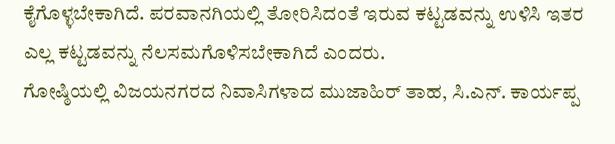ಕೈಗೊಳ್ಳಬೇಕಾಗಿದೆ. ಪರವಾನಗಿಯಲ್ಲಿ ತೋರಿಸಿದಂತೆ ಇರುವ ಕಟ್ಟಡವನ್ನು ಉಳಿಸಿ ಇತರ ಎಲ್ಲ ಕಟ್ಟಡವನ್ನು ನೆಲಸಮಗೊಳಿಸಬೇಕಾಗಿದೆ ಎಂದರು.
ಗೋಷ್ಠಿಯಲ್ಲಿ ವಿಜಯನಗರದ ನಿವಾಸಿಗಳಾದ ಮುಜಾಹಿರ್ ತಾಹ, ಸಿ.ಎನ್. ಕಾರ್ಯಪ್ಪ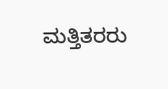ಮತ್ತಿತರರು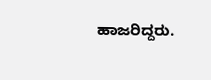ಹಾಜರಿದ್ದರು.